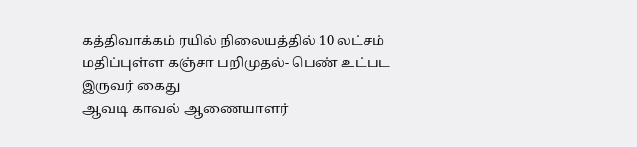கத்திவாக்கம் ரயில் நிலையத்தில் 10 லட்சம் மதிப்புள்ள கஞ்சா பறிமுதல்- பெண் உட்பட இருவர் கைது
ஆவடி காவல் ஆணையாளர்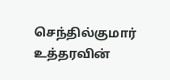செந்தில்குமார் உத்தரவின்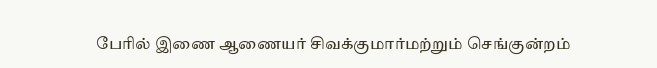பேரில் இணை ஆணையர் சிவக்குமார்மற்றும் செங்குன்றம்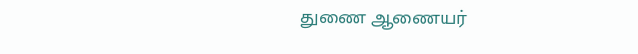துணை ஆணையர்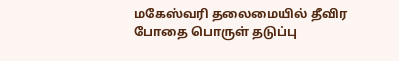மகேஸ்வரி தலைமையில் தீவிர போதை பொருள் தடுப்பு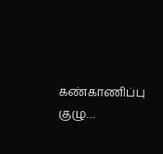கண்காணிப்பு குழு…